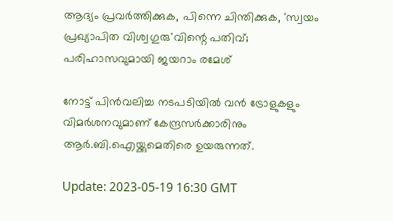ആദ്യം പ്രവർത്തിക്കുക, പിന്നെ ചിന്തിക്കുക, 'സ്വയം പ്രഖ്യാപിത വിശ്വഗുരു'വിന്റെ പതിവ്; പരിഹാസവുമായി ജയറാം രമേശ്

നോട്ട് പിൻവലിച്ച നടപടിയിൽ വൻ ട്രോളുകളും വിമർശനവുമാണ് കേന്ദ്രസർക്കാരിനും ആർ.ബി.ഐയ്ക്കുമെതിരെ ഉയരുന്നത്.

Update: 2023-05-19 16:30 GMT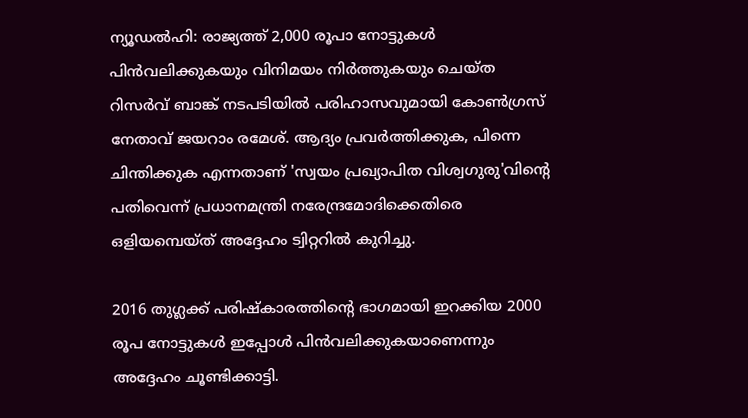ന്യൂഡൽഹി: രാജ്യത്ത് 2,000 രൂപാ നോട്ടുകൾ പിൻവലിക്കുകയും വിനിമയം നിർത്തുകയും ചെയ്ത റിസർവ് ബാങ്ക് നടപടിയിൽ പരിഹാസവുമായി കോൺഗ്രസ് നേതാവ് ജയറാം രമേശ്. ആദ്യം പ്രവർത്തിക്കുക, പിന്നെ ചിന്തിക്കുക എന്നതാണ് 'സ്വയം പ്രഖ്യാപിത വിശ്വഗുരു'വിന്റെ പതിവെന്ന് പ്രധാനമന്ത്രി നരേന്ദ്രമോദിക്കെതിരെ ഒളിയമ്പെയ്ത് അദ്ദേഹം ട്വിറ്ററിൽ കുറിച്ചു.

2016 തുഗ്ലക്ക് പരിഷ്‌കാരത്തിന്റെ ഭാഗമായി ഇറക്കിയ 2000 രൂപ നോട്ടുകൾ ഇപ്പോൾ പിൻവലിക്കുകയാണെന്നും അദ്ദേഹം ചൂണ്ടിക്കാട്ടി.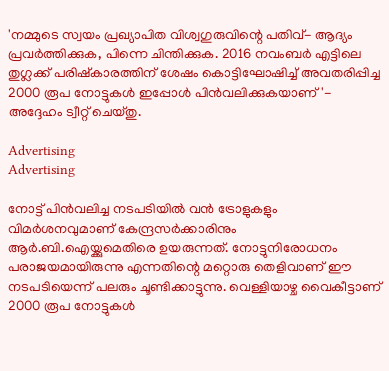'നമ്മുടെ സ്വയം പ്രഖ്യാപിത വിശ്വഗുരുവിന്റെ പതിവ്- ആദ്യം പ്രവർത്തിക്കുക, പിന്നെ ചിന്തിക്കുക. 2016 നവംബർ എട്ടിലെ തുഗ്ലക്ക് പരിഷ്കാരത്തിന് ശേഷം കൊട്ടിഘോഷിച്ച് അവതരിപ്പിച്ച 2000 രൂപ നോട്ടുകൾ ഇപ്പോൾ പിൻവലിക്കുകയാണ്'- അദ്ദേഹം ട്വീറ്റ് ചെയ്തു.

Advertising
Advertising

നോട്ട് പിൻവലിച്ച നടപടിയിൽ വൻ ട്രോളുകളും വിമർശനവുമാണ് കേന്ദ്രസർക്കാരിനും ആർ.ബി.ഐയ്ക്കുമെതിരെ ഉയരുന്നത്. നോട്ടുനിരോധനം പരാജയമായിരുന്നു എന്നതിന്റെ മറ്റൊരു തെളിവാണ് ഈ നടപടിയെന്ന് പലരും ചൂണ്ടിക്കാട്ടുന്നു. വെള്ളിയാഴ്ച വൈകീട്ടാണ് 2000 രൂപ നോട്ടുകൾ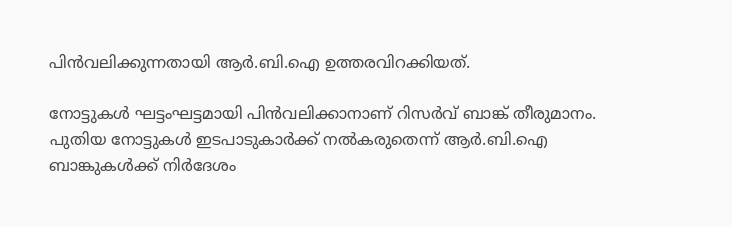പിൻവലിക്കുന്നതായി ആർ.ബി.ഐ ഉത്തരവിറക്കിയത്.

നോട്ടുകൾ ഘട്ടംഘട്ടമായി പിൻവലിക്കാനാണ് റിസർവ് ബാങ്ക് തീരുമാനം. പുതിയ നോട്ടുകൾ ഇടപാടുകാർക്ക് നൽകരുതെന്ന് ആർ.ബി.ഐ ബാങ്കുകൾക്ക് നിർദേശം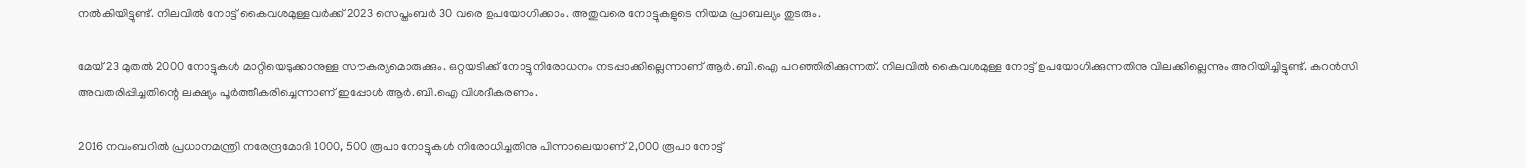നൽകിയിട്ടുണ്ട്. നിലവിൽ നോട്ട് കൈവശമുള്ളവർക്ക് 2023 സെപ്തംബർ 30 വരെ ഉപയോഗിക്കാം. അതുവരെ നോട്ടുകളുടെ നിയമ പ്രാബല്യം തുടരും.

മേയ് 23 മുതൽ 2000 നോട്ടുകൾ മാറ്റിയെടുക്കാനുള്ള സൗകര്യമൊരുക്കും. ഒറ്റയടിക്ക് നോട്ടുനിരോധനം നടപ്പാക്കില്ലെന്നാണ് ആർ.ബി.ഐ പറഞ്ഞിരിക്കുന്നത്. നിലവിൽ കൈവശമുള്ള നോട്ട് ഉപയോഗിക്കുന്നതിനു വിലക്കില്ലെന്നും അറിയിച്ചിട്ടുണ്ട്. കറൻസി അവതരിപ്പിച്ചതിന്റെ ലക്ഷ്യം പൂർത്തീകരിച്ചെന്നാണ് ഇപ്പോൾ ആർ.ബി.ഐ വിശദീകരണം.

2016 നവംബറിൽ പ്രധാനമന്ത്രി നരേന്ദ്രമോദി 1000, 500 രൂപാ നോട്ടുകൾ നിരോധിച്ചതിനു പിന്നാലെയാണ് 2,000 രൂപാ നോട്ട്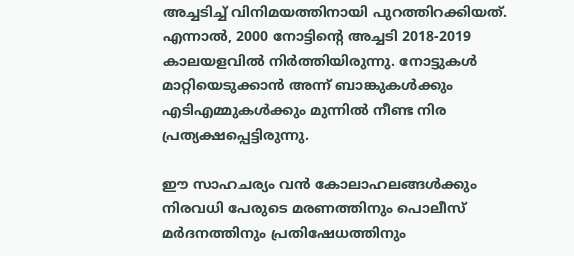അച്ചടിച്ച് വിനിമയത്തിനായി പുറത്തിറക്കിയത്. എന്നാൽ, 2000 നോട്ടിന്റെ അച്ചടി 2018-2019 കാലയളവിൽ നിർത്തിയിരുന്നു. നോട്ടുകൾ മാറ്റിയെടുക്കാൻ അന്ന് ബാങ്കുകൾക്കും എടിഎമ്മുകൾക്കും മുന്നിൽ നീണ്ട നിര പ്രത്യക്ഷപ്പെട്ടിരുന്നു.

ഈ സാഹചര്യം വൻ കോലാഹലങ്ങൾക്കും നിരവധി പേരുടെ മരണത്തിനും പൊലീസ് മർദനത്തിനും പ്രതിഷേധത്തിനും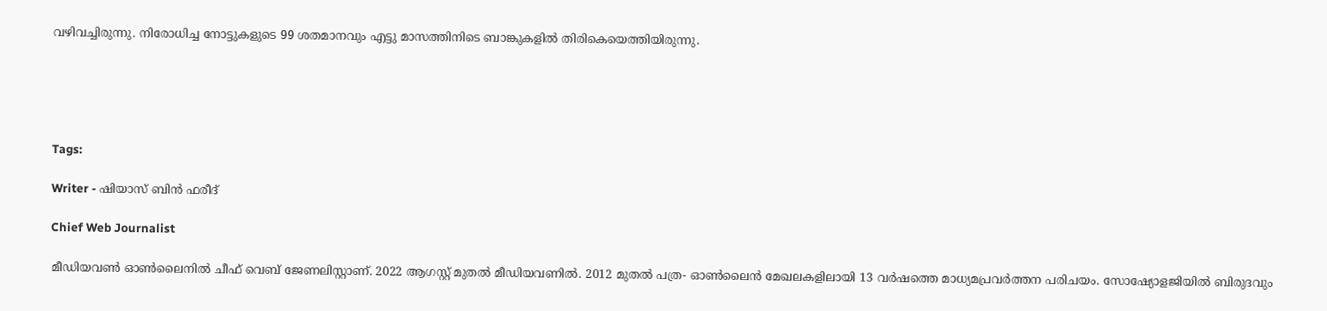വഴിവച്ചിരുന്നു. നിരോധിച്ച നോട്ടുകളുടെ 99 ശതമാനവും എട്ടു മാസത്തിനിടെ ബാങ്കുകളിൽ തിരികെയെത്തിയിരുന്നു.





Tags:

Writer - ഷിയാസ് ബിന്‍ ഫരീദ്

Chief Web Journalist

മീഡിയവണ്‍ ഓണ്‍ലൈനില്‍ ചീഫ് വെബ് ജേണലിസ്റ്റാണ്. 2022 ആഗസ്റ്റ് മുതല്‍ മീഡിയവണില്‍. 2012 മുതല്‍ പത്ര- ഓണ്‍ലൈന്‍ മേഖലകളിലായി 13 വര്‍ഷത്തെ മാധ്യമപ്രവര്‍ത്തന പരിചയം. സോഷ്യോളജിയില്‍ ബിരുദവും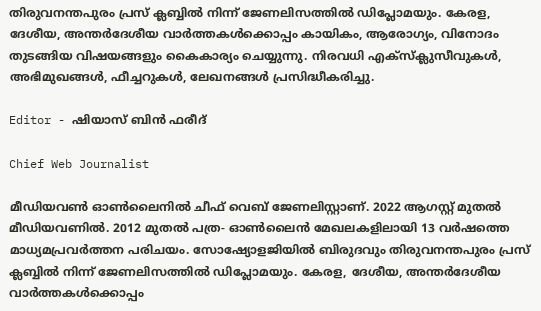തിരുവനന്തപുരം പ്രസ് ക്ലബ്ബില്‍ നിന്ന് ജേണലിസത്തില്‍ ഡിപ്ലോമയും. കേരള, ദേശീയ, അന്തര്‍ദേശീയ വാര്‍ത്തകള്‍ക്കൊപ്പം കായികം, ആരോഗ്യം, വിനോദം തുടങ്ങിയ വിഷയങ്ങളും കൈകാര്യം ചെയ്യുന്നു. നിരവധി എക്സ്ക്ലുസീവുകള്‍, അഭിമുഖങ്ങള്‍, ഫീച്ചറുകള്‍, ലേഖനങ്ങള്‍ പ്രസിദ്ധീകരിച്ചു.

Editor - ഷിയാസ് ബിന്‍ ഫരീദ്

Chief Web Journalist

മീഡിയവണ്‍ ഓണ്‍ലൈനില്‍ ചീഫ് വെബ് ജേണലിസ്റ്റാണ്. 2022 ആഗസ്റ്റ് മുതല്‍ മീഡിയവണില്‍. 2012 മുതല്‍ പത്ര- ഓണ്‍ലൈന്‍ മേഖലകളിലായി 13 വര്‍ഷത്തെ മാധ്യമപ്രവര്‍ത്തന പരിചയം. സോഷ്യോളജിയില്‍ ബിരുദവും തിരുവനന്തപുരം പ്രസ് ക്ലബ്ബില്‍ നിന്ന് ജേണലിസത്തില്‍ ഡിപ്ലോമയും. കേരള, ദേശീയ, അന്തര്‍ദേശീയ വാര്‍ത്തകള്‍ക്കൊപ്പം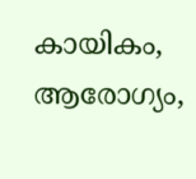കായികം, ആരോഗ്യം,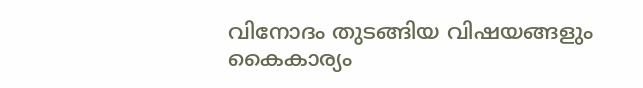വിനോദം തുടങ്ങിയ വിഷയങ്ങളും കൈകാര്യം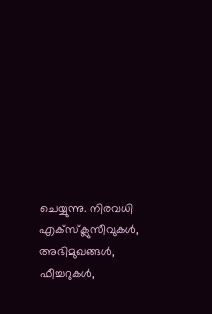ചെയ്യുന്നു. നിരവധി എക്സ്ക്ലുസീവുകള്‍, അഭിമുഖങ്ങള്‍, ഫീച്ചറുകള്‍,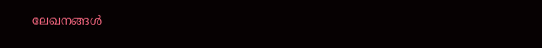ലേഖനങ്ങള്‍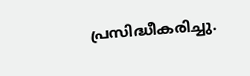പ്രസിദ്ധീകരിച്ചു.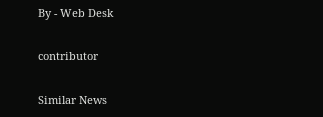By - Web Desk

contributor

Similar News